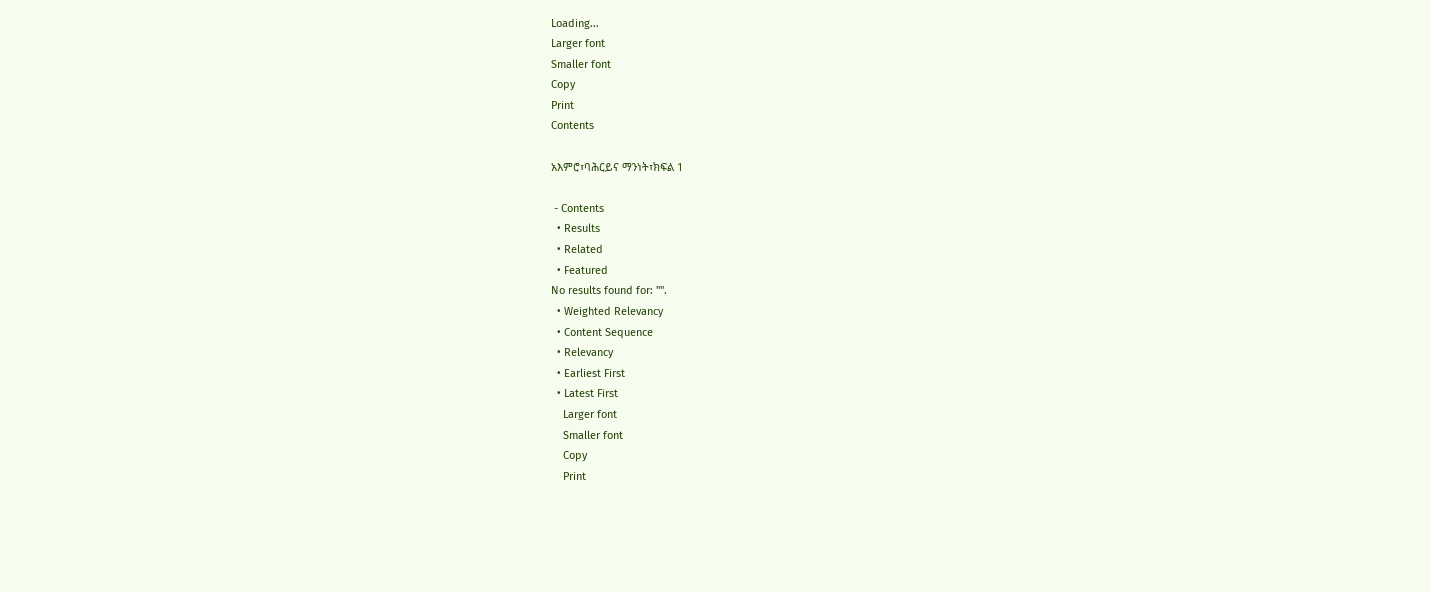Loading...
Larger font
Smaller font
Copy
Print
Contents

አእምሮ፣ባሕርይና ማንነት፣ክፍል 1

 - Contents
  • Results
  • Related
  • Featured
No results found for: "".
  • Weighted Relevancy
  • Content Sequence
  • Relevancy
  • Earliest First
  • Latest First
    Larger font
    Smaller font
    Copy
    Print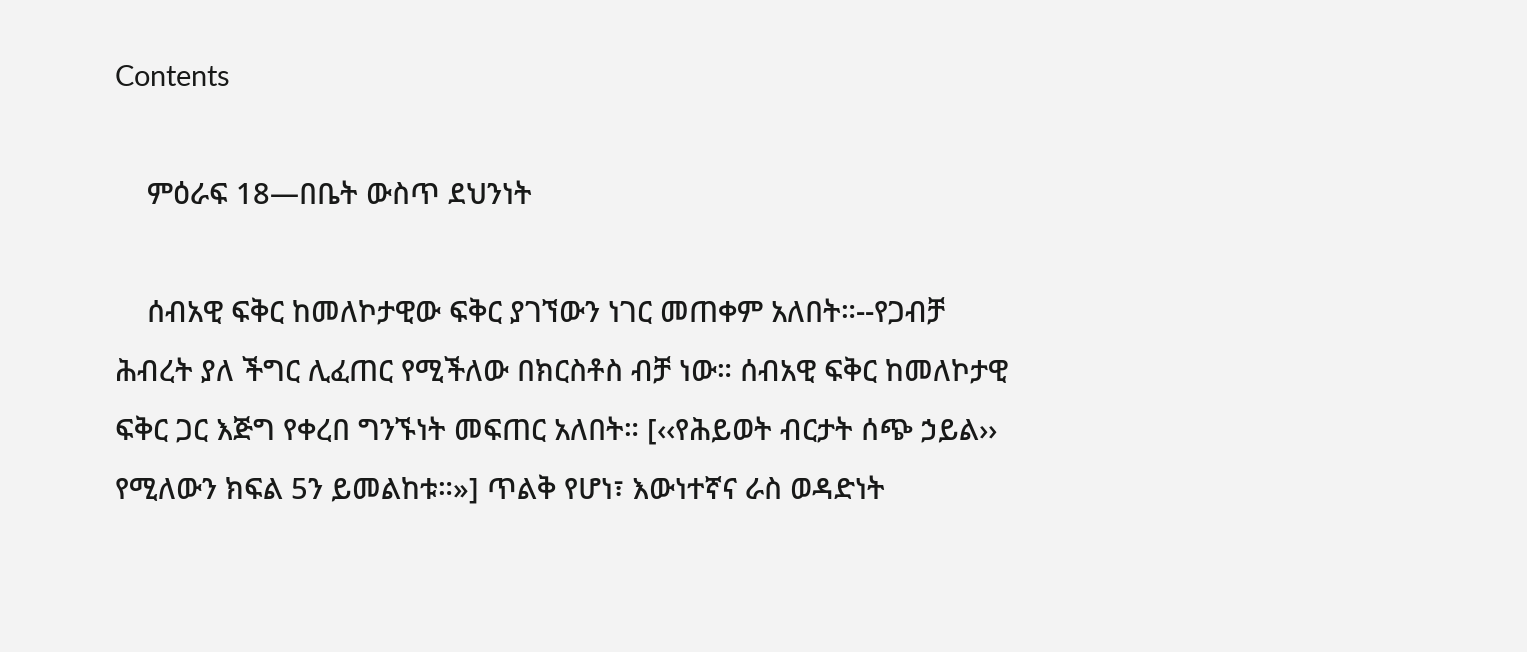Contents

    ምዕራፍ 18—በቤት ውስጥ ደህንነት

    ሰብአዊ ፍቅር ከመለኮታዊው ፍቅር ያገኘውን ነገር መጠቀም አለበት።--የጋብቻ ሕብረት ያለ ችግር ሊፈጠር የሚችለው በክርስቶስ ብቻ ነው። ሰብአዊ ፍቅር ከመለኮታዊ ፍቅር ጋር እጅግ የቀረበ ግንኙነት መፍጠር አለበት። [‹‹የሕይወት ብርታት ሰጭ ኃይል›› የሚለውን ክፍል 5ን ይመልከቱ።»] ጥልቅ የሆነ፣ እውነተኛና ራስ ወዳድነት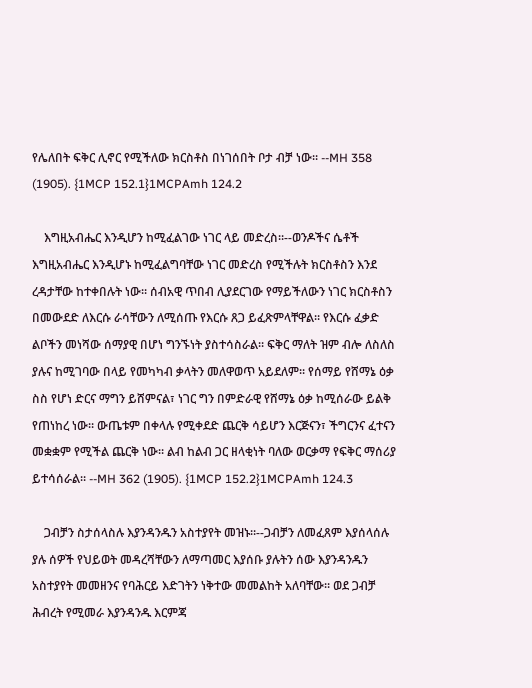የሌለበት ፍቅር ሊኖር የሚችለው ክርስቶስ በነገሰበት ቦታ ብቻ ነው። --MH 358 (1905). {1MCP 152.1}1MCPAmh 124.2

    እግዚአብሔር እንዲሆን ከሚፈልገው ነገር ላይ መድረስ።--ወንዶችና ሴቶች እግዚአብሔር እንዲሆኑ ከሚፈልግባቸው ነገር መድረስ የሚችሉት ክርስቶስን እንደ ረዳታቸው ከተቀበሉት ነው። ሰብአዊ ጥበብ ሊያደርገው የማይችለውን ነገር ክርስቶስን በመውደድ ለእርሱ ራሳቸውን ለሚሰጡ የእርሱ ጸጋ ይፈጽምላቸዋል። የእርሱ ፈቃድ ልቦችን መነሻው ሰማያዊ በሆነ ግንኙነት ያስተሳስራል። ፍቅር ማለት ዝም ብሎ ለስለስ ያሉና ከሚገባው በላይ የመካካብ ቃላትን መለዋወጥ አይደለም። የሰማይ የሸማኔ ዕቃ ስስ የሆነ ድርና ማግን ይሸምናል፣ ነገር ግን በምድራዊ የሸማኔ ዕቃ ከሚሰራው ይልቅ የጠነከረ ነው። ውጤቱም በቀላሉ የሚቀደድ ጨርቅ ሳይሆን እርጅናን፣ ችግርንና ፈተናን መቋቋም የሚችል ጨርቅ ነው። ልብ ከልብ ጋር ዘላቂነት ባለው ወርቃማ የፍቅር ማሰሪያ ይተሳሰራል። --MH 362 (1905). {1MCP 152.2}1MCPAmh 124.3

    ጋብቻን ስታሰላስሉ እያንዳንዱን አስተያየት መዝኑ።--ጋብቻን ለመፈጸም እያሰላሰሉ ያሉ ሰዎች የህይወት መዳረሻቸውን ለማጣመር እያሰቡ ያሉትን ሰው እያንዳንዱን አስተያየት መመዘንና የባሕርይ እድገትን ነቅተው መመልከት አለባቸው። ወደ ጋብቻ ሕብረት የሚመራ እያንዳንዱ እርምጃ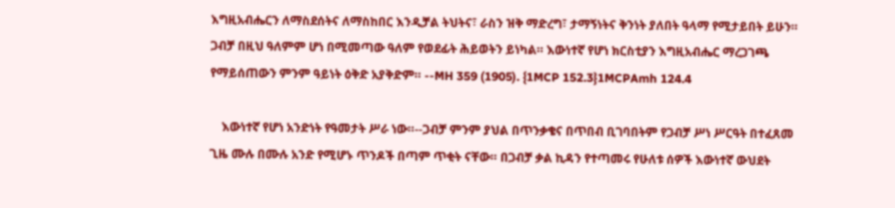እግዚአብሔርን ለማስደሰትና ለማስከበር እንዲቻል ትህትና፣ ራስን ዝቅ ማድረግ፣ ታማኝነትና ቅንነት ያለበት ዓላማ የሚታይበት ይሁን። ጋብቻ በዚህ ዓለምም ሆነ በሚመጣው ዓለም የወደፊት ሕይወትን ይነካል። እውነተኛ የሆነ ክርስቲያን እግዚአብሔር ማረጋገጫ የማይሰጠውን ምንም ዓይነት ዕቅድ አያቅድም። --MH 359 (1905). {1MCP 152.3}1MCPAmh 124.4

    እውነተኛ የሆነ አንድነት የዓመታት ሥራ ነው።--ጋብቻ ምንም ያህል በጥንቃቄና በጥበብ ቢገባበትም የጋብቻ ሥነ ሥርዓት በተፈጸመ ጊዜ ሙሉ በሙሉ አንድ የሚሆኑ ጥንዶች በጣም ጥቂት ናቸው። በጋብቻ ቃል ኪዳን የተጣመሩ የሁለቱ ሰዎች እውነተኛ ውህደት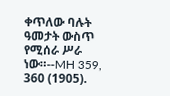ቀጥለው ባሉት ዓመታት ውስጥ የሚሰራ ሥራ ነው።--MH 359, 360 (1905).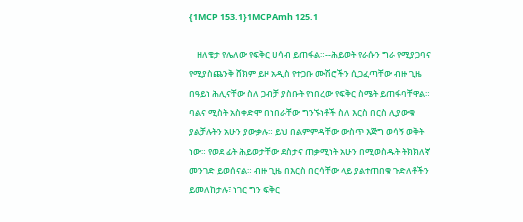{1MCP 153.1}1MCPAmh 125.1

    ዘለቄታ የሌለው የፍቅር ሀሳብ ይጠፋል።--ሕይወት የራሱን ግራ የሚያጋባና የሚያስጨንቅ ሸክም ይዞ አዲስ የተጋቡ ሙሽሮችን ሲጋፈጣቸው ብዙ ጊዜ በዓይነ ሕሊናቸው ስለ ጋብቻ ያስቡት የነበረው የፍቅር ስሜት ይጠፋባቸዋል። ባልና ሚስት አስቀድሞ በነበራቸው ግንኙነቶች ስለ እርስ በርስ ሊያውቁ ያልቻሉትን አሁን ያውቃሉ። ይህ በልምምዳቸው ውስጥ እጅግ ወሳኝ ወቅት ነው። የወደ ፊት ሕይወታቸው ደስታና ጠቃሚነት አሁን በሚወስዱት ትክክለኛ መንገድ ይወሰናል። ብዙ ጊዜ በእርስ በርሳቸው ላይ ያልተጠበቁ ጉድለቶችን ይመለከታሉ፣ ነገር ግን ፍቅር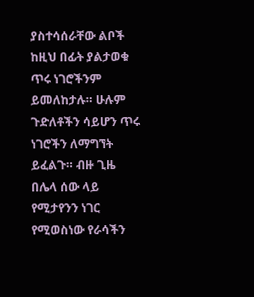ያስተሳሰራቸው ልቦች ከዚህ በፊት ያልታወቁ ጥሩ ነገሮችንም ይመለከታሉ። ሁሉም ጉድለቶችን ሳይሆን ጥሩ ነገሮችን ለማግኘት ይፈልጉ። ብዙ ጊዜ በሌላ ሰው ላይ የሚታየንን ነገር የሚወስነው የራሳችን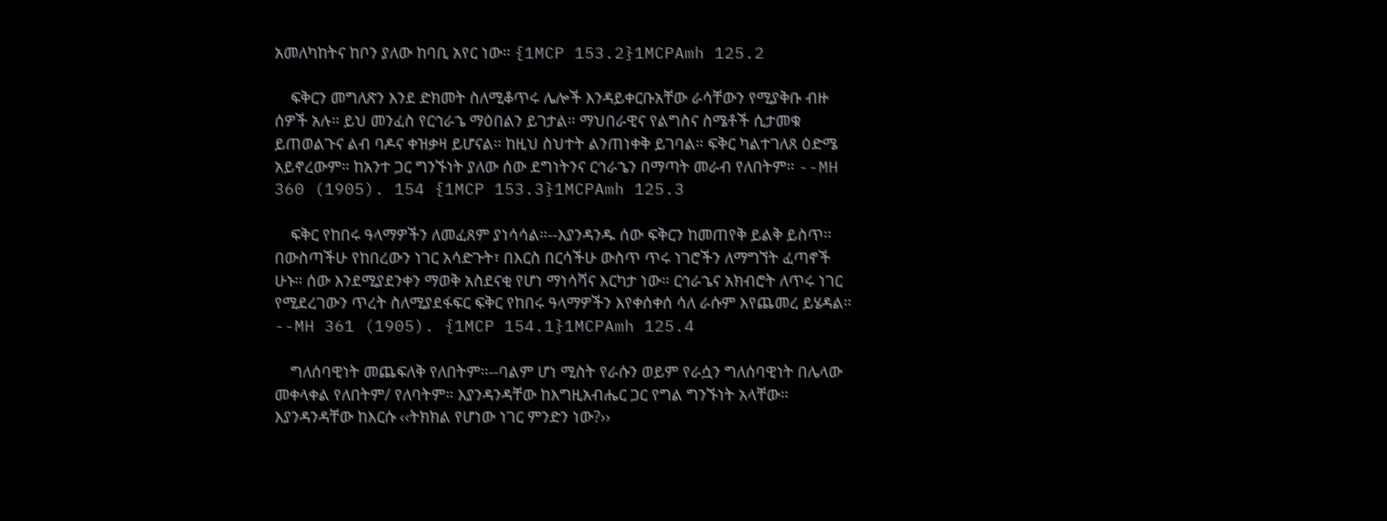አመለካከትና ከቦን ያለው ከባቢ አየር ነው። {1MCP 153.2}1MCPAmh 125.2

    ፍቅርን መግለጽን እንደ ድክመት ስለሚቆጥሩ ሌሎች እንዳይቀርቡአቸው ራሳቸውን የሚያቅቡ ብዙ ሰዎች አሉ። ይህ መንፈስ የርኅራኄ ማዕበልን ይገታል። ማህበራዊና የልግስና ስሜቶች ሲታመቁ ይጠወልጉና ልብ ባዶና ቀዝቃዛ ይሆናል። ከዚህ ስህተት ልንጠነቀቅ ይገባል። ፍቅር ካልተገለጸ ዕድሜ አይኖረውም። ከአንተ ጋር ግንኙነት ያለው ሰው ደግነትንና ርኅራኄን በማጣት መራብ የለበትም። --MH 360 (1905). 154 {1MCP 153.3}1MCPAmh 125.3

    ፍቅር የከበሩ ዓላማዎችን ለመፈጸም ያነሳሳል።--እያንዳንዱ ሰው ፍቅርን ከመጠየቅ ይልቅ ይስጥ። በውስጣችሁ የከበረውን ነገር አሳድጉት፣ በእርስ በርሳችሁ ውስጥ ጥሩ ነገሮችን ለማግኘት ፈጣኖች ሁኑ። ሰው እንደሚያደንቀን ማወቅ አስደናቂ የሆነ ማነሳሻና እርካታ ነው። ርኅራኄና አክብሮት ለጥሩ ነገር የሚደረገውን ጥረት ስለሚያደፋፍር ፍቅር የከበሩ ዓላማዎችን እየቀሰቀሰ ሳለ ራሱም እየጨመረ ይሄዳል። --MH 361 (1905). {1MCP 154.1}1MCPAmh 125.4

    ግለሰባዊነት መጨፍለቅ የለበትም።--ባልም ሆነ ሚስት የራሱን ወይም የራሷን ግለሰባዊነት በሌላው መቀላቀል የለበትም/ የለባትም። እያንዳንዳቸው ከእግዚአብሔር ጋር የግል ግንኙነት አላቸው። እያንዳንዳቸው ከእርሱ ‹‹ትክክል የሆነው ነገር ምንድን ነው?››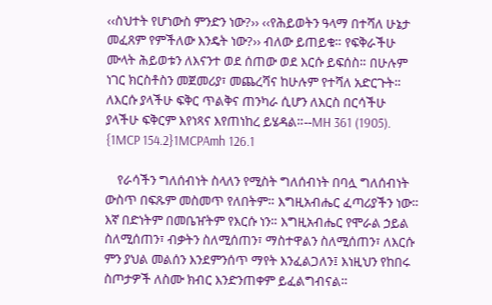‹‹ስህተት የሆነውስ ምንድን ነው?›› ‹‹የሕይወትን ዓላማ በተሻለ ሁኔታ መፈጸም የምችለው እንዴት ነው?›› ብለው ይጠይቁ። የፍቅራችሁ ሙላት ሕይወቱን ለእናንተ ወደ ሰጠው ወደ እርሱ ይፍሰስ። በሁሉም ነገር ክርስቶስን መጀመሪያ፣ መጨረሻና ከሁሉም የተሻለ አድርጉት። ለእርሱ ያላችሁ ፍቅር ጥልቅና ጠንካራ ሲሆን ለእርስ በርሳችሁ ያላችሁ ፍቅርም እየነጻና እየጠነከረ ይሄዳል።--MH 361 (1905). {1MCP 154.2}1MCPAmh 126.1

    የራሳችን ግለሰብነት ስላለን የሚስት ግለሰብነት በባሏ ግለሰብነት ውስጥ በፍጹም መስመጥ የለበትም። እግዚአብሔር ፈጣሪያችን ነው። እኛ በድነትም በመቤዠትም የእርሱ ነን። እግዚአብሔር የሞራል ኃይል ስለሚሰጠን፣ ብቃትን ስለሚሰጠን፣ ማስተዋልን ስለሚሰጠን፣ ለእርሱ ምን ያህል መልሰን እንደምንሰጥ ማየት እንፈልጋለን፤ እነዚህን የከበሩ ስጦታዎች ለስሙ ክብር እንድንጠቀም ይፈልግብናል።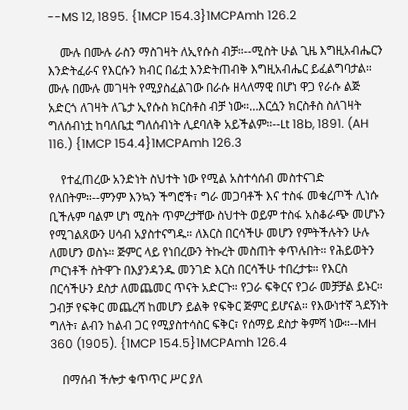--MS 12, 1895. {1MCP 154.3}1MCPAmh 126.2

    ሙሉ በሙሉ ራስን ማስገዛት ለኢየሱስ ብቻ።--ሚስት ሁል ጊዜ እግዚአብሔርን እንድትፈራና የእርሱን ክብር በፊቷ እንድትጠብቅ እግዚአብሔር ይፈልግባታል። ሙሉ በሙሉ መገዛት የሚያስፈልገው በራሱ ዘላለማዊ በሆነ ዋጋ የራሱ ልጅ አድርጎ ለገዛት ለጌታ ኢየሱስ ክርስቶስ ብቻ ነው።…እርሷን ክርስቶስ ስለገዛት ግለሰብነቷ ከባለቤቷ ግለሰብነት ሊደባለቅ አይችልም።--Lt 18b, 1891. (AH 116.) {1MCP 154.4}1MCPAmh 126.3

    የተፈጠረው አንድነት ስህተት ነው የሚል አስተሳሰብ መስተናገድ የለበትም።--ምንም እንኳን ችግሮች፣ ግራ መጋባቶች እና ተስፋ መቁረጦች ሊነሱ ቢችሉም ባልም ሆነ ሚስት ጥምረታቸው ስህተት ወይም ተስፋ አስቆራጭ መሆኑን የሚገልጸውን ሀሳብ አያስተናግዱ። ለእርስ በርሳችሁ መሆን የምትችሉትን ሁሉ ለመሆን ወስኑ። ጅምር ላይ የነበረውን ትኩረት መስጠት ቀጥሉበት። የሕይወትን ጦርነቶች ስትዋጉ በእያንዳንዱ መንገድ እርስ በርሳችሁ ተበረታቱ። የእርስ በርሳችሁን ደስታ ለመጨመር ጥናት አድርጉ። የጋራ ፍቅርና የጋራ መቻቻል ይኑር። ጋብቻ የፍቅር መጨረሻ ከመሆን ይልቅ የፍቅር ጅምር ይሆናል። የእውነተኛ ጓደኝነት ግለት፣ ልብን ከልብ ጋር የሚያስተሳስር ፍቅር፣ የሰማይ ደስታ ቅምሻ ነው።--MH 360 (1905). {1MCP 154.5}1MCPAmh 126.4

    በማሰብ ችሎታ ቁጥጥር ሥር ያለ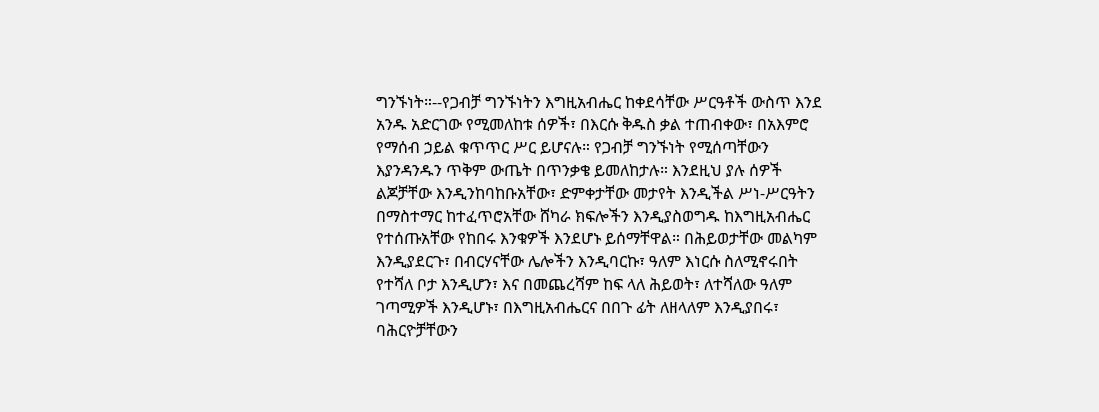ግንኙነት።--የጋብቻ ግንኙነትን እግዚአብሔር ከቀደሳቸው ሥርዓቶች ውስጥ እንደ አንዱ አድርገው የሚመለከቱ ሰዎች፣ በእርሱ ቅዱስ ቃል ተጠብቀው፣ በአእምሮ የማሰብ ኃይል ቁጥጥር ሥር ይሆናሉ። የጋብቻ ግንኙነት የሚሰጣቸውን እያንዳንዱን ጥቅም ውጤት በጥንቃቄ ይመለከታሉ። እንደዚህ ያሉ ሰዎች ልጆቻቸው እንዲንከባከቡአቸው፣ ድምቀታቸው መታየት እንዲችል ሥነ-ሥርዓትን በማስተማር ከተፈጥሮአቸው ሸካራ ክፍሎችን እንዲያስወግዱ ከእግዚአብሔር የተሰጡአቸው የከበሩ እንቁዎች እንደሆኑ ይሰማቸዋል። በሕይወታቸው መልካም እንዲያደርጉ፣ በብርሃናቸው ሌሎችን እንዲባርኩ፣ ዓለም እነርሱ ስለሚኖሩበት የተሻለ ቦታ እንዲሆን፣ እና በመጨረሻም ከፍ ላለ ሕይወት፣ ለተሻለው ዓለም ገጣሚዎች እንዲሆኑ፣ በእግዚአብሔርና በበጉ ፊት ለዘላለም እንዲያበሩ፣ ባሕርዮቻቸውን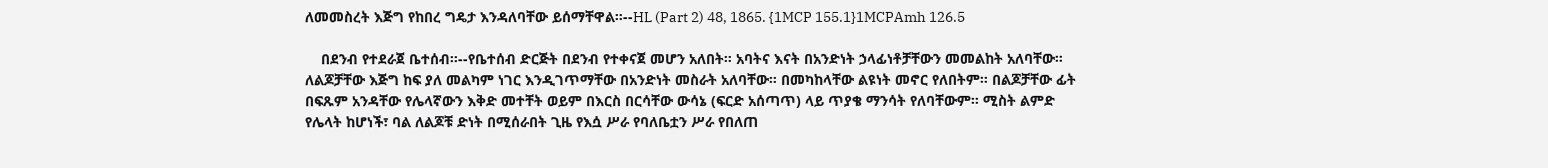ለመመስረት እጅግ የከበረ ግዴታ እንዳለባቸው ይሰማቸዋል።--HL (Part 2) 48, 1865. {1MCP 155.1}1MCPAmh 126.5

    በደንብ የተደራጀ ቤተሰብ።--የቤተሰብ ድርጅት በደንብ የተቀናጀ መሆን አለበት። አባትና እናት በአንድነት ኃላፊነቶቻቸውን መመልከት አለባቸው። ለልጆቻቸው እጅግ ከፍ ያለ መልካም ነገር እንዲገጥማቸው በአንድነት መስራት አለባቸው። በመካከላቸው ልዩነት መኖር የለበትም። በልጆቻቸው ፊት በፍጹም አንዳቸው የሌላኛውን እቅድ መተቸት ወይም በእርስ በርሳቸው ውሳኔ (ፍርድ አሰጣጥ) ላይ ጥያቄ ማንሳት የለባቸውም። ሚስት ልምድ የሌላት ከሆነች፣ ባል ለልጆቹ ድነት በሚሰራበት ጊዜ የእሷ ሥራ የባለቤቷን ሥራ የበለጠ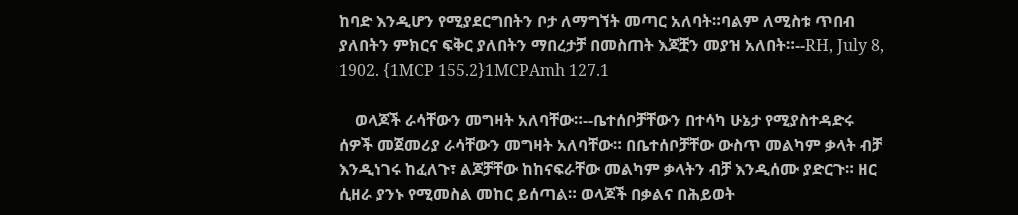ከባድ እንዲሆን የሚያደርግበትን ቦታ ለማግኘት መጣር አለባት።ባልም ለሚስቱ ጥበብ ያለበትን ምክርና ፍቅር ያለበትን ማበረታቻ በመስጠት እጆቿን መያዝ አለበት።--RH, July 8, 1902. {1MCP 155.2}1MCPAmh 127.1

    ወላጆች ራሳቸውን መግዛት አለባቸው።--ቤተሰቦቻቸውን በተሳካ ሁኔታ የሚያስተዳድሩ ሰዎች መጀመሪያ ራሳቸውን መግዛት አለባቸው። በቤተሰቦቻቸው ውስጥ መልካም ቃላት ብቻ እንዲነገሩ ከፈለጉ፣ ልጆቻቸው ከከናፍራቸው መልካም ቃላትን ብቻ እንዲሰሙ ያድርጉ። ዘር ሲዘራ ያንኑ የሚመስል መከር ይሰጣል። ወላጆች በቃልና በሕይወት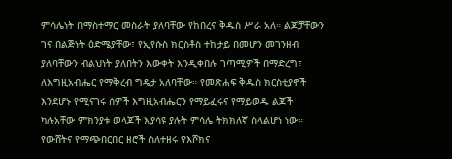ምሳሌነት በማስተማር መስራት ያለባቸው የከበረና ቅዱስ ሥራ አለ። ልጆቻቸውን ገና በልጅነት ዕድሜያቸው፣ የኢየሱስ ክርስቶስ ተከታይ በመሆን መገንዘብ ያለባቸውን ብልህነት ያለበትን እውቀት እንዲቀበሉ ገጣሚዎች በማድረግ፣ ለእግዚአብሔር የማቅረብ ግዴታ አለባቸው። የመጽሐፍ ቅዱስ ክርስቲያኖች እንደሆኑ የሚናገሩ ሰዎች እግዚአብሔርን የማይፈሩና የማይወዱ ልጆች ካሉአቸው ምክንያቱ ወላጆች እያሳዩ ያሉት ምሳሌ ትክክለኛ ስላልሆነ ነው። የውሸትና የማጭበርበር ዘሮች ስለተዘሩ የእሾክና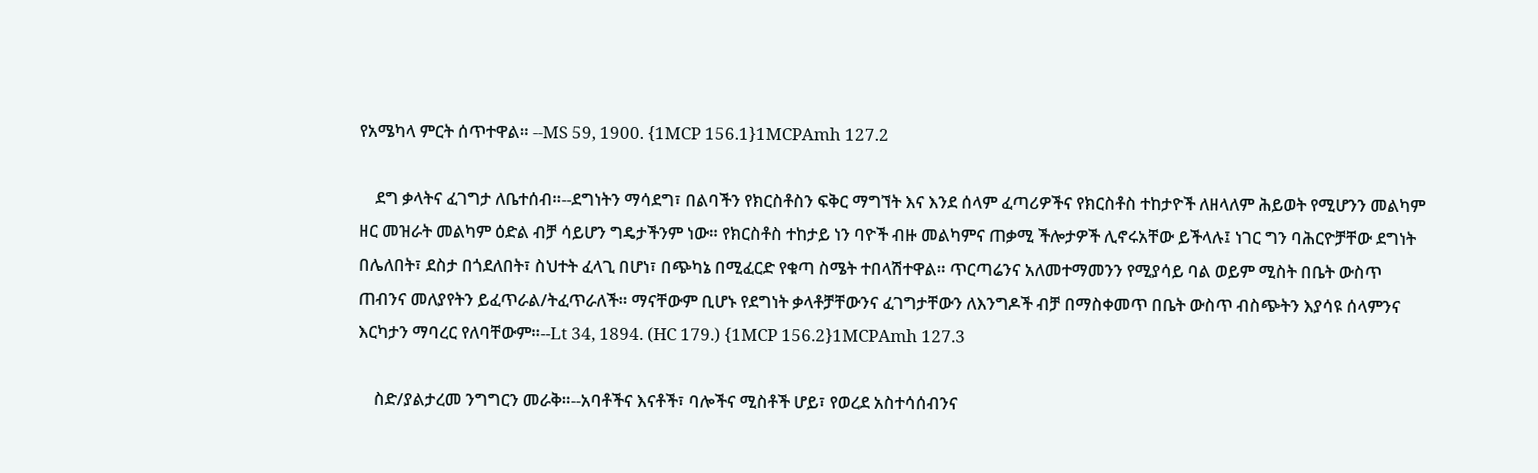የአሜካላ ምርት ሰጥተዋል። --MS 59, 1900. {1MCP 156.1}1MCPAmh 127.2

    ደግ ቃላትና ፈገግታ ለቤተሰብ።--ደግነትን ማሳደግ፣ በልባችን የክርስቶስን ፍቅር ማግኘት እና እንደ ሰላም ፈጣሪዎችና የክርስቶስ ተከታዮች ለዘላለም ሕይወት የሚሆንን መልካም ዘር መዝራት መልካም ዕድል ብቻ ሳይሆን ግዴታችንም ነው። የክርስቶስ ተከታይ ነን ባዮች ብዙ መልካምና ጠቃሚ ችሎታዎች ሊኖሩአቸው ይችላሉ፤ ነገር ግን ባሕርዮቻቸው ደግነት በሌለበት፣ ደስታ በጎደለበት፣ ስህተት ፈላጊ በሆነ፣ በጭካኔ በሚፈርድ የቁጣ ስሜት ተበላሽተዋል። ጥርጣሬንና አለመተማመንን የሚያሳይ ባል ወይም ሚስት በቤት ውስጥ ጠብንና መለያየትን ይፈጥራል/ትፈጥራለች። ማናቸውም ቢሆኑ የደግነት ቃላቶቻቸውንና ፈገግታቸውን ለእንግዶች ብቻ በማስቀመጥ በቤት ውስጥ ብስጭትን እያሳዩ ሰላምንና እርካታን ማባረር የለባቸውም።--Lt 34, 1894. (HC 179.) {1MCP 156.2}1MCPAmh 127.3

    ስድ/ያልታረመ ንግግርን መራቅ።--አባቶችና እናቶች፣ ባሎችና ሚስቶች ሆይ፣ የወረደ አስተሳሰብንና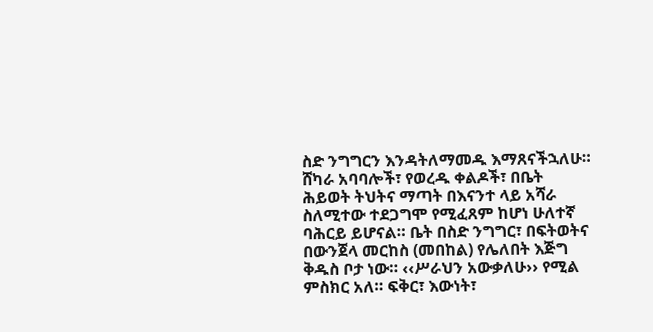ስድ ንግግርን እንዳትለማመዱ እማጸናችኋለሁ። ሸካራ አባባሎች፣ የወረዱ ቀልዶች፣ በቤት ሕይወት ትህትና ማጣት በእናንተ ላይ አሻራ ስለሚተው ተደጋግሞ የሚፈጸም ከሆነ ሁለተኛ ባሕርይ ይሆናል። ቤት በስድ ንግግር፣ በፍትወትና በውንጀላ መርከስ (መበከል) የሌለበት እጅግ ቅዱስ ቦታ ነው። ‹‹ሥራህን አውቃለሁ›› የሚል ምስክር አለ። ፍቅር፣ እውነት፣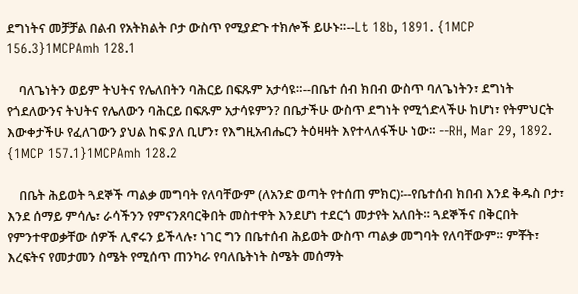ደግነትና መቻቻል በልብ የአትክልት ቦታ ውስጥ የሚያድጉ ተክሎች ይሁኑ።--Lt 18b, 1891. {1MCP 156.3}1MCPAmh 128.1

    ባለጌነትን ወይም ትህትና የሌለበትን ባሕርይ በፍጹም አታሳዩ።--በቤተ ሰብ ክበብ ውስጥ ባለጌነትን፣ ደግነት የጎደለውንና ትህትና የሌለውን ባሕርይ በፍጹም አታሳዩምን? በቤታችሁ ውስጥ ደግነት የሚጎድላችሁ ከሆነ፣ የትምህርት እውቀታችሁ የፈለገውን ያህል ከፍ ያለ ቢሆን፣ የእግዚአብሔርን ትዕዛዛት እየተላለፋችሁ ነው። --RH, Mar 29, 1892. {1MCP 157.1}1MCPAmh 128.2

    በቤት ሕይወት ጓደኞች ጣልቃ መግባት የለባቸውም (ለአንድ ወጣት የተሰጠ ምክር)፡--የቤተሰብ ክበብ እንደ ቅዱስ ቦታ፣ እንደ ሰማይ ምሳሌ፣ ራሳችንን የምናንጸባርቅበት መስተዋት እንደሆነ ተደርጎ መታየት አለበት። ጓደኞችና በቅርበት የምንተዋወቃቸው ሰዎች ሊኖሩን ይችላሉ፣ ነገር ግን በቤተሰብ ሕይወት ውስጥ ጣልቃ መግባት የለባቸውም። ምቾት፣ እረፍትና የመታመን ስሜት የሚሰጥ ጠንካራ የባለቤትነት ስሜት መሰማት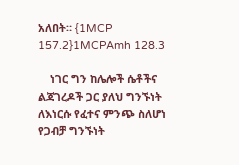አለበት። {1MCP 157.2}1MCPAmh 128.3

    ነገር ግን ከሌሎች ሴቶችና ልጃገረዶች ጋር ያለህ ግንኙነት ለእነርሱ የፈተና ምንጭ ስለሆነ የጋብቻ ግንኙነት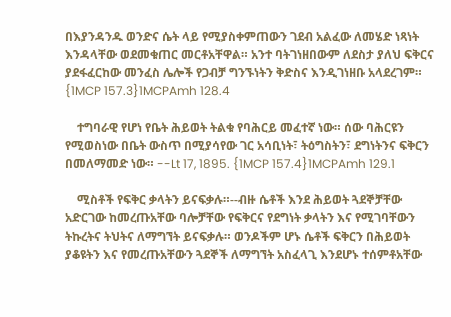በእያንዳንዱ ወንድና ሴት ላይ የሚያስቀምጠውን ገደብ አልፈው ለመሄድ ነጻነት እንዳላቸው ወደመቁጠር መርቶአቸዋል። አንተ ባትገነዘበውም ለደስታ ያለህ ፍቅርና ያደፋፈርከው መንፈስ ሌሎች የጋብቻ ግንኙነትን ቅድስና እንዲገነዘቡ አላደረገም። {1MCP 157.3}1MCPAmh 128.4

    ተግባራዊ የሆነ የቤት ሕይወት ትልቁ የባሕርይ መፈተኛ ነው። ሰው ባሕርዩን የሚወስነው በቤት ውስጥ በሚያሳየው ገር አሳቢነት፣ ትዕግስትን፣ ደግነትንና ፍቅርን በመለማመድ ነው። --Lt 17, 1895. {1MCP 157.4}1MCPAmh 129.1

    ሚስቶች የፍቅር ቃላትን ይናፍቃሉ።--ብዙ ሴቶች እንደ ሕይወት ጓደኞቻቸው አድርገው ከመረጡአቸው ባሎቻቸው የፍቅርና የደግነት ቃላትን እና የሚገባቸውን ትኩረትና ትህትና ለማግኘት ይናፍቃሉ። ወንዶችም ሆኑ ሴቶች ፍቅርን በሕይወት ያቆዩትን እና የመረጡአቸውን ጓደኞች ለማግኘት አስፈላጊ እንደሆኑ ተሰምቶአቸው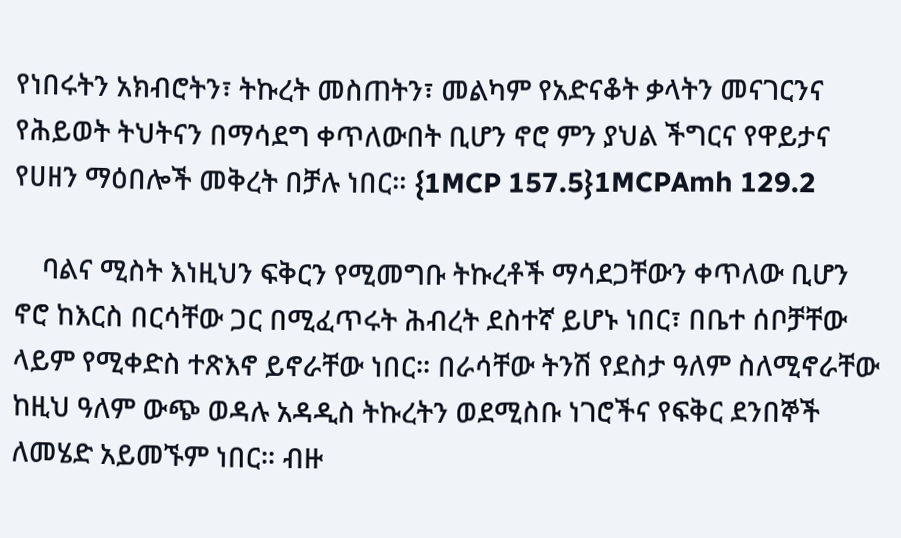የነበሩትን አክብሮትን፣ ትኩረት መስጠትን፣ መልካም የአድናቆት ቃላትን መናገርንና የሕይወት ትህትናን በማሳደግ ቀጥለውበት ቢሆን ኖሮ ምን ያህል ችግርና የዋይታና የሀዘን ማዕበሎች መቅረት በቻሉ ነበር። {1MCP 157.5}1MCPAmh 129.2

    ባልና ሚስት እነዚህን ፍቅርን የሚመግቡ ትኩረቶች ማሳደጋቸውን ቀጥለው ቢሆን ኖሮ ከእርስ በርሳቸው ጋር በሚፈጥሩት ሕብረት ደስተኛ ይሆኑ ነበር፣ በቤተ ሰቦቻቸው ላይም የሚቀድስ ተጽእኖ ይኖራቸው ነበር። በራሳቸው ትንሽ የደስታ ዓለም ስለሚኖራቸው ከዚህ ዓለም ውጭ ወዳሉ አዳዲስ ትኩረትን ወደሚስቡ ነገሮችና የፍቅር ደንበኞች ለመሄድ አይመኙም ነበር። ብዙ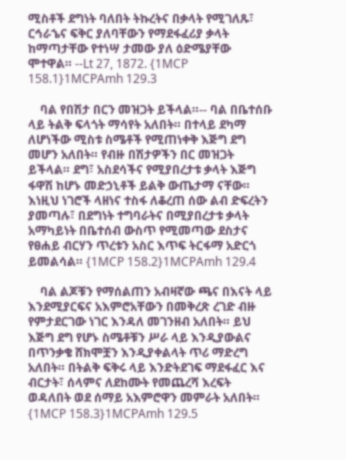ሚስቶች ደግነት ባለበት ትኩረትና በቃላት የሚገለጹ፣ ርኅራኄና ፍቅር ያለባቸውን የማደፋፈሪያ ቃላት ከማጣታቸው የተነሣ ታመው ያለ ዕድሜያቸው ሞተዋል። --Lt 27, 1872. {1MCP 158.1}1MCPAmh 129.3

    ባል የበሽታ በርን መዝጋት ይችላል።-- ባል በቤተሰቡ ላይ ትልቅ ፍላጎት ማሳየት አለበት። በተላይ ደካማ ለሆነችው ሚስቱ ስሜቶች የሚጠነቀቅ እጅግ ደግ መሆን አለበት። የብዙ በሽታዎችን በር መዝጋት ይችላል። ደግ፣ አስደሳችና የሚያበረታቱ ቃላት እጅግ ፋዋሽ ከሆኑ መድኃኒቶች ይልቅ ውጤታማ ናቸው። እነዚህ ነገሮች ላዘነና ተስፋ ለቆረጠ ሰው ልብ ድፍረትን ያመጣሉ፣ በደግነት ተግባራትና በሚያበረታቱ ቃላት አማካይነት በቤተሰብ ውስጥ የሚመጣው ደስታና የፀሐይ ብርሃን ጥረቱን አስር እጥፍ ትርፋማ አድርጎ ይመልሳል። {1MCP 158.2}1MCPAmh 129.4

    ባል ልጆቹን የማሰልጠን አብዛኛው ጫና በእናት ላይ እንደሚያርፍና አእምሮአቸውን በመቅረጽ ረገድ ብዙ የምታደርገው ነገር እንዳለ መገንዘብ አለበት። ይህ እጅግ ደግ የሆኑ ስሜቶቹን ሥራ ላይ እንዲያውልና በጥንቃቄ ሸክሞቿን እንዲያቀልላት ጥሪ ማድረግ አለበት። በትልቅ ፍቅሩ ላይ እንድትደገፍ ማደፋፈር እና ብርታት፣ ሰላምና ለደከሙት የመጨረሻ እረፍት ወዳለበት ወደ ሰማይ አእምሮዋን መምራት አለበት። {1MCP 158.3}1MCPAmh 129.5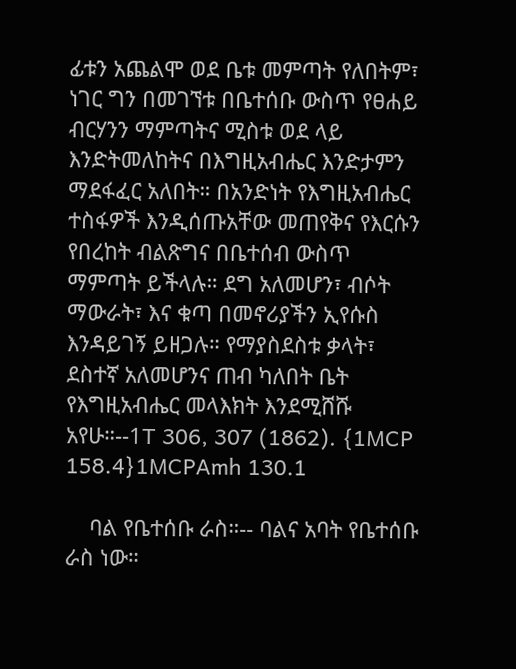ፊቱን አጨልሞ ወደ ቤቱ መምጣት የለበትም፣ ነገር ግን በመገኘቱ በቤተሰቡ ውስጥ የፀሐይ ብርሃንን ማምጣትና ሚስቱ ወደ ላይ እንድትመለከትና በእግዚአብሔር እንድታምን ማደፋፈር አለበት። በአንድነት የእግዚአብሔር ተስፋዎች እንዲሰጡአቸው መጠየቅና የእርሱን የበረከት ብልጽግና በቤተሰብ ውስጥ ማምጣት ይችላሉ። ደግ አለመሆን፣ ብሶት ማውራት፣ እና ቁጣ በመኖሪያችን ኢየሱስ እንዳይገኝ ይዘጋሉ። የማያስደስቱ ቃላት፣ ደስተኛ አለመሆንና ጠብ ካለበት ቤት የእግዚአብሔር መላእክት እንደሚሸሹ አየሁ።--1T 306, 307 (1862). {1MCP 158.4}1MCPAmh 130.1

    ባል የቤተሰቡ ራስ።-- ባልና አባት የቤተሰቡ ራስ ነው።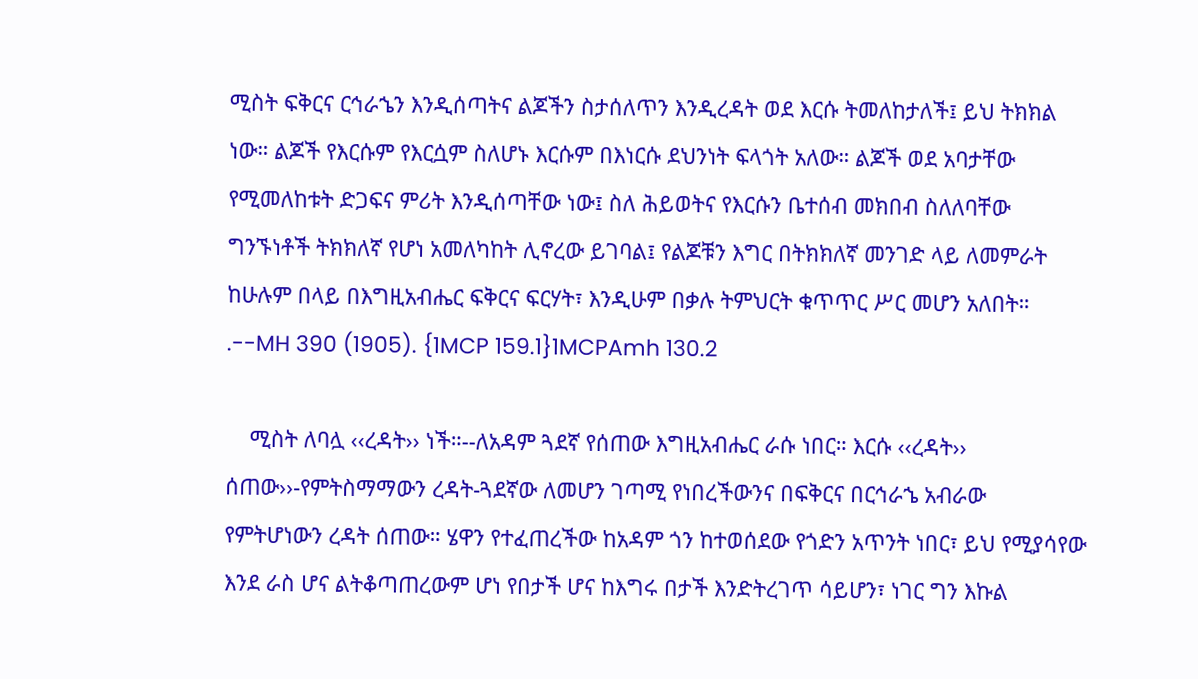ሚስት ፍቅርና ርኅራኄን እንዲሰጣትና ልጆችን ስታሰለጥን እንዲረዳት ወደ እርሱ ትመለከታለች፤ ይህ ትክክል ነው። ልጆች የእርሱም የእርሷም ስለሆኑ እርሱም በእነርሱ ደህንነት ፍላጎት አለው። ልጆች ወደ አባታቸው የሚመለከቱት ድጋፍና ምሪት እንዲሰጣቸው ነው፤ ስለ ሕይወትና የእርሱን ቤተሰብ መክበብ ስለለባቸው ግንኙነቶች ትክክለኛ የሆነ አመለካከት ሊኖረው ይገባል፤ የልጆቹን እግር በትክክለኛ መንገድ ላይ ለመምራት ከሁሉም በላይ በእግዚአብሔር ፍቅርና ፍርሃት፣ እንዲሁም በቃሉ ትምህርት ቁጥጥር ሥር መሆን አለበት። .--MH 390 (1905). {1MCP 159.1}1MCPAmh 130.2

    ሚስት ለባሏ ‹‹ረዳት›› ነች።--ለአዳም ጓደኛ የሰጠው እግዚአብሔር ራሱ ነበር። እርሱ ‹‹ረዳት›› ሰጠው››-የምትስማማውን ረዳት-ጓደኛው ለመሆን ገጣሚ የነበረችውንና በፍቅርና በርኅራኄ አብራው የምትሆነውን ረዳት ሰጠው። ሄዋን የተፈጠረችው ከአዳም ጎን ከተወሰደው የጎድን አጥንት ነበር፣ ይህ የሚያሳየው እንደ ራስ ሆና ልትቆጣጠረውም ሆነ የበታች ሆና ከእግሩ በታች እንድትረገጥ ሳይሆን፣ ነገር ግን እኩል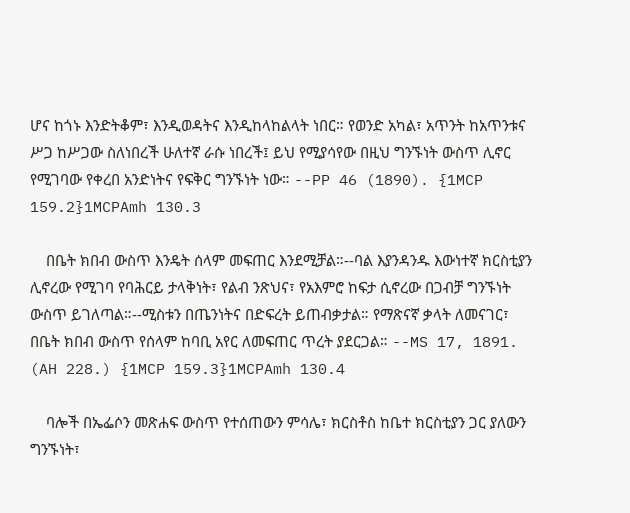ሆና ከጎኑ እንድትቆም፣ እንዲወዳትና እንዲከላከልላት ነበር። የወንድ አካል፣ አጥንት ከአጥንቱና ሥጋ ከሥጋው ስለነበረች ሁለተኛ ራሱ ነበረች፤ ይህ የሚያሳየው በዚህ ግንኙነት ውስጥ ሊኖር የሚገባው የቀረበ አንድነትና የፍቅር ግንኙነት ነው። --PP 46 (1890). {1MCP 159.2}1MCPAmh 130.3

    በቤት ክበብ ውስጥ እንዴት ሰላም መፍጠር እንደሚቻል።--ባል እያንዳንዱ እውነተኛ ክርስቲያን ሊኖረው የሚገባ የባሕርይ ታላቅነት፣ የልብ ንጽህና፣ የአእምሮ ከፍታ ሲኖረው በጋብቻ ግንኙነት ውስጥ ይገለጣል።--ሚስቱን በጤንነትና በድፍረት ይጠብቃታል። የማጽናኛ ቃላት ለመናገር፣ በቤት ክበብ ውስጥ የሰላም ከባቢ አየር ለመፍጠር ጥረት ያደርጋል። --MS 17, 1891. (AH 228.) {1MCP 159.3}1MCPAmh 130.4

    ባሎች በኤፌሶን መጽሐፍ ውስጥ የተሰጠውን ምሳሌ፣ ክርስቶስ ከቤተ ክርስቲያን ጋር ያለውን ግንኙነት፣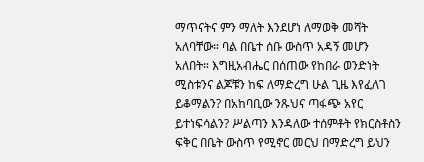ማጥናትና ምን ማለት እንደሆነ ለማወቅ መሻት አለባቸው። ባል በቤተ ሰቡ ውስጥ አዳኝ መሆን አለበት። እግዚአብሔር በሰጠው የከበራ ወንድነት ሚስቱንና ልጆቹን ከፍ ለማድረግ ሁል ጊዜ እየፈለገ ይቆማልን? በአከባቢው ንጹህና ጣፋጭ አየር ይተነፍሳልን? ሥልጣን እንዳለው ተሰምቶት የክርስቶስን ፍቅር በቤት ውስጥ የሚኖር መርህ በማድረግ ይህን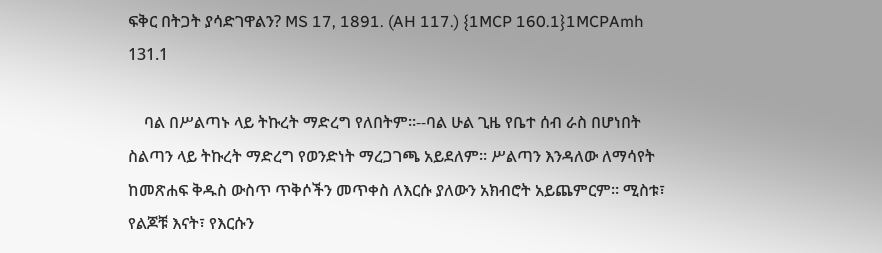ፍቅር በትጋት ያሳድገዋልን? MS 17, 1891. (AH 117.) {1MCP 160.1}1MCPAmh 131.1

    ባል በሥልጣኑ ላይ ትኩረት ማድረግ የለበትም።--ባል ሁል ጊዜ የቤተ ሰብ ራስ በሆነበት ስልጣን ላይ ትኩረት ማድረግ የወንድነት ማረጋገጫ አይደለም። ሥልጣን እንዳለው ለማሳየት ከመጽሐፍ ቅዱስ ውስጥ ጥቅሶችን መጥቀስ ለእርሱ ያለውን አክብሮት አይጨምርም። ሚስቱ፣ የልጆቹ እናት፣ የእርሱን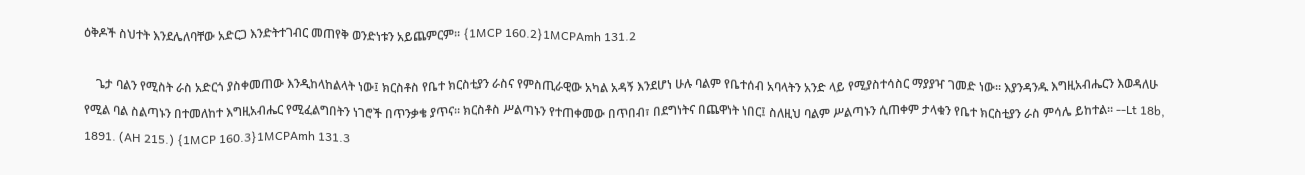ዕቅዶች ስህተት እንደሌለባቸው አድርጋ እንድትተገብር መጠየቅ ወንድነቱን አይጨምርም። {1MCP 160.2}1MCPAmh 131.2

    ጌታ ባልን የሚስት ራስ አድርጎ ያስቀመጠው እንዲከላከልላት ነው፤ ክርስቶስ የቤተ ክርስቲያን ራስና የምስጢራዊው አካል አዳኝ እንደሆነ ሁሉ ባልም የቤተሰብ አባላትን አንድ ላይ የሚያስተሳስር ማያያዣ ገመድ ነው። እያንዳንዱ እግዚአብሔርን እወዳለሁ የሚል ባል ስልጣኑን በተመለከተ እግዚአብሔር የሚፈልግበትን ነገሮች በጥንቃቄ ያጥና። ክርስቶስ ሥልጣኑን የተጠቀመው በጥበብ፣ በደግነትና በጨዋነት ነበር፤ ስለዚህ ባልም ሥልጣኑን ሲጠቀም ታላቁን የቤተ ክርስቲያን ራስ ምሳሌ ይከተል። --Lt 18b, 1891. (AH 215.) {1MCP 160.3}1MCPAmh 131.3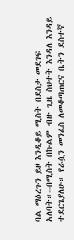ባል ማዕረጉን ይዞ እንዲቆይ ሚስት በደስታ መደገፍ አለባት።--በሚስት በኩልም ብዙ ጊዜ ስህተት እንዳለ እንዳይ ተደርጌያለሁ። የራሷን መንፈስ ለመቆጣጠርና ቤትን ደስተኛ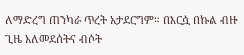ለማድረግ ጠንካራ ጥረት አታደርግም። በእርሷ በኩል ብዙ ጊዜ አለመደሰትና ብሶት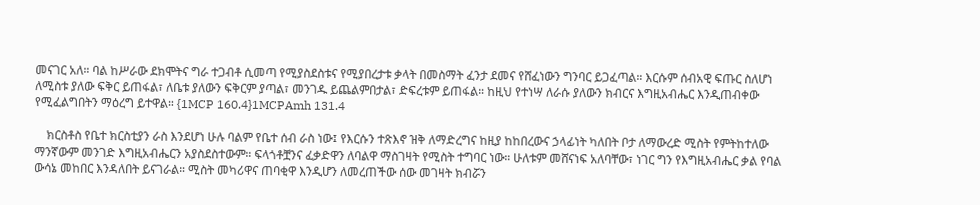መናገር አለ። ባል ከሥራው ደክሞትና ግራ ተጋብቶ ሲመጣ የሚያስደስቱና የሚያበረታቱ ቃላት በመስማት ፈንታ ደመና የሸፈነውን ግንባር ይጋፈጣል። እርሱም ሰብአዊ ፍጡር ስለሆነ ለሚስቱ ያለው ፍቅር ይጠፋል፣ ለቤቱ ያለውን ፍቅርም ያጣል፣ መንገዱ ይጨልምበታል፣ ድፍረቱም ይጠፋል። ከዚህ የተነሣ ለራሱ ያለውን ክብርና እግዚአብሔር እንዲጠብቀው የሚፈልግበትን ማዕረግ ይተዋል። {1MCP 160.4}1MCPAmh 131.4

    ክርስቶስ የቤተ ክርስቲያን ራስ እንደሆነ ሁሉ ባልም የቤተ ሰብ ራስ ነው፤ የእርሱን ተጽእኖ ዝቅ ለማድረግና ከዚያ ከከበረውና ኃላፊነት ካለበት ቦታ ለማውረድ ሚስት የምትከተለው ማንኛውም መንገድ እግዚአብሔርን አያስደስተውም። ፍላጎቶቿንና ፈቃድዋን ለባልዋ ማስገዛት የሚስት ተግባር ነው። ሁለቱም መሸናነፍ አለባቸው፣ ነገር ግን የእግዚአብሔር ቃል የባል ውሳኔ መከበር እንዳለበት ይናገራል። ሚስት መካሪዋና ጠባቂዋ እንዲሆን ለመረጠችው ሰው መገዛት ክብሯን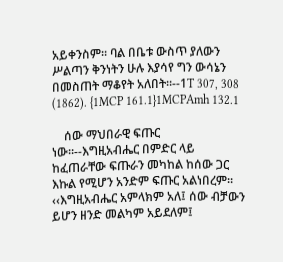አይቀንስም። ባል በቤቱ ውስጥ ያለውን ሥልጣን ቅንነትን ሁሉ እያሳየ ግን ውሳኔን በመስጠት ማቆየት አለበት።--1T 307, 308 (1862). {1MCP 161.1}1MCPAmh 132.1

    ሰው ማህበራዊ ፍጡር ነው።--እግዚአብሔር በምድር ላይ ከፈጠራቸው ፍጡራን መካከል ከሰው ጋር እኩል የሚሆን አንድም ፍጡር አልነበረም። ‹‹እግዚአብሔር አምላክም አለ፤ ሰው ብቻውን ይሆን ዘንድ መልካም አይደለም፤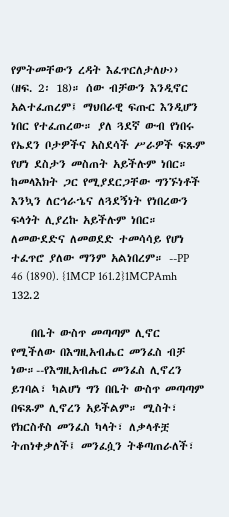የምትመቸውን ረዳት እፈጥርለታለሁ›› (ዘፍ. 2፡ 18)። ሰው ብቻውን እንዲኖር አልተፈጠረም፤ ማህበራዊ ፍጡር እንዲሆን ነበር የተፈጠረው። ያለ ጓደኛ ውብ የነበሩ የኤደን ቦታዎችና አስደሳች ሥራዎች ፍጹም የሆነ ደስታን መስጠት አይችሉም ነበር። ከመላእክት ጋር የሚያደርጋቸው ግንኙነቶች እንኳን ለርኅራኄና ለጓደኝነት የነበረውን ፍላጎት ሊያረኩ አይችሉም ነበር። ለመውደድና ለመወደድ ተመሳሳይ የሆነ ተፈጥሮ ያለው ማንም አልነበረም። --PP 46 (1890). {1MCP 161.2}1MCPAmh 132.2

    በቤት ውስጥ መጣጣም ሊኖር የሚችለው በእግዚአብሔር መንፈስ ብቻ ነው።--የእግዚአብሔር መንፈስ ሊኖረን ይገባል፣ ካልሆነ ግን በቤት ውስጥ መጣጣም በፍጹም ሊኖረን አይችልም። ሚስት፣ የክርስቶስ መንፈስ ካላት፣ ለቃላቶቿ ትጠነቀቃለች፤ መንፈሷን ትቆጣጠራለች፣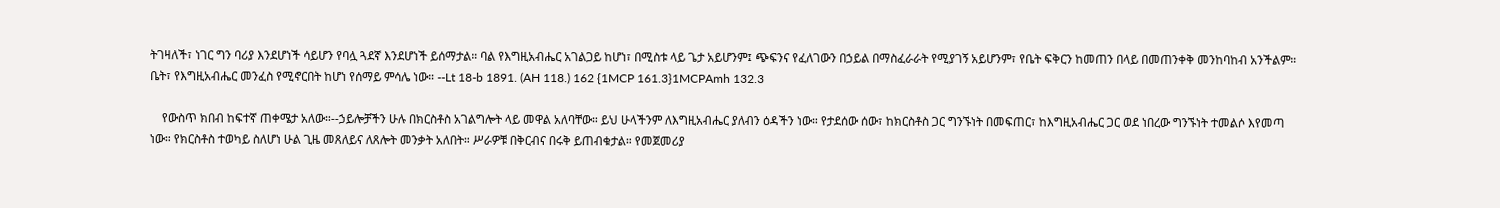ትገዛለች፣ ነገር ግን ባሪያ እንደሆነች ሳይሆን የባሏ ጓደኛ እንደሆነች ይሰማታል። ባል የእግዚአብሔር አገልጋይ ከሆነ፣ በሚስቱ ላይ ጌታ አይሆንም፤ ጭፍንና የፈለገውን በኃይል በማስፈራራት የሚያገኝ አይሆንም፣ የቤት ፍቅርን ከመጠን በላይ በመጠንቀቅ መንከባከብ አንችልም። ቤት፣ የእግዚአብሔር መንፈስ የሚኖርበት ከሆነ የሰማይ ምሳሌ ነው። --Lt 18-b 1891. (AH 118.) 162 {1MCP 161.3}1MCPAmh 132.3

    የውስጥ ክበብ ከፍተኛ ጠቀሜታ አለው።--ኃይሎቻችን ሁሉ በክርስቶስ አገልግሎት ላይ መዋል አለባቸው። ይህ ሁላችንም ለእግዚአብሔር ያለብን ዕዳችን ነው። የታደሰው ሰው፣ ከክርስቶስ ጋር ግንኙነት በመፍጠር፣ ከእግዚአብሔር ጋር ወደ ነበረው ግንኙነት ተመልሶ እየመጣ ነው። የክርስቶስ ተወካይ ስለሆነ ሁል ጊዜ መጸለይና ለጸሎት መንቃት አለበት። ሥራዎቹ በቅርብና በሩቅ ይጠብቁታል። የመጀመሪያ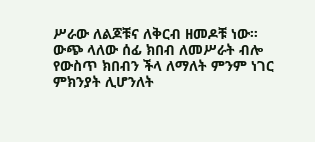ሥራው ለልጆቹና ለቅርብ ዘመዶቹ ነው። ውጭ ላለው ሰፊ ክበብ ለመሥራት ብሎ የውስጥ ክበብን ችላ ለማለት ምንም ነገር ምክንያት ሊሆንለት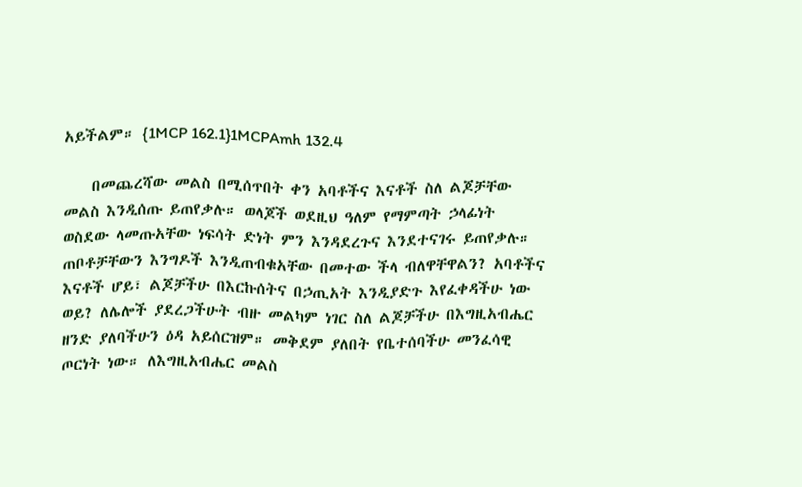አይችልም። {1MCP 162.1}1MCPAmh 132.4

    በመጨረሻው መልስ በሚሰጥበት ቀን አባቶችና እናቶች ስለ ልጆቻቸው መልስ እንዲሰጡ ይጠየቃሉ። ወላጆች ወደዚህ ዓለም የማምጣት ኃላፊነት ወስደው ላመጡአቸው ነፍሳት ድነት ምን እንዳደረጉና እንደተናገሩ ይጠየቃሉ። ጠቦቶቻቸውን እንግዶች እንዲጠብቁአቸው በመተው ችላ ብለዋቸዋልን? አባቶችና እናቶች ሆይ፣ ልጆቻችሁ በእርኩሰትና በኃጢአት እንዲያድጉ እየፈቀዳችሁ ነው ወይ? ለሌሎች ያደረጋችሁት ብዙ መልካም ነገር ስለ ልጆቻችሁ በእግዚአብሔር ዘንድ ያለባችሁን ዕዳ አይሰርዝም። መቅደም ያለበት የቤተሰባችሁ መንፈሳዊ ጦርነት ነው። ለእግዚአብሔር መልስ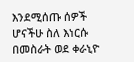እንደሚሰጡ ሰዎች ሆናችሁ ስለ እነርሱ በመስራት ወደ ቀራኒዮ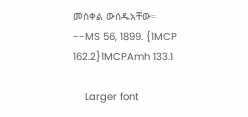መስቀል ውሰዱአቸው። --MS 56, 1899. {1MCP 162.2}1MCPAmh 133.1

    Larger font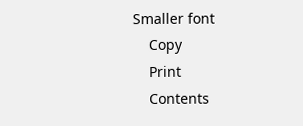Smaller font
    Copy
    Print
    Contents